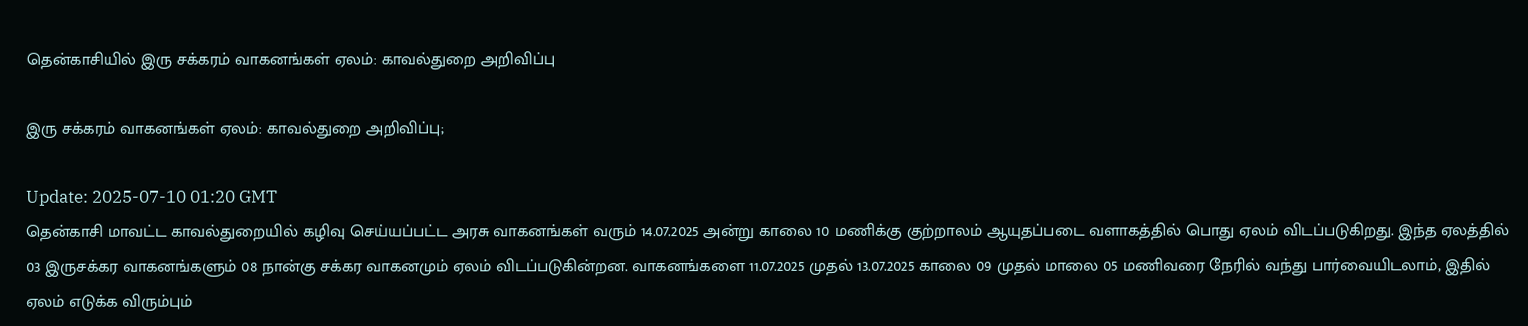தென்காசியில் இரு சக்கரம் வாகனங்கள் ஏலம்: காவல்துறை அறிவிப்பு

இரு சக்கரம் வாகனங்கள் ஏலம்: காவல்துறை அறிவிப்பு;

Update: 2025-07-10 01:20 GMT
தென்காசி மாவட்ட காவல்துறையில் கழிவு செய்யப்பட்ட அரசு வாகனங்கள் வரும் 14.07.2025 அன்று காலை 10 மணிக்கு குற்றாலம் ஆயுதப்படை வளாகத்தில் பொது ஏலம் விடப்படுகிறது. இந்த ஏலத்தில் 03 இருசக்கர வாகனங்களும் 08 நான்கு சக்கர வாகனமும் ஏலம் விடப்படுகின்றன. வாகனங்களை 11.07.2025 முதல் 13.07.2025 காலை 09 முதல் மாலை 05 மணிவரை நேரில் வந்து பார்வையிடலாம், இதில் ஏலம் எடுக்க விரும்பும்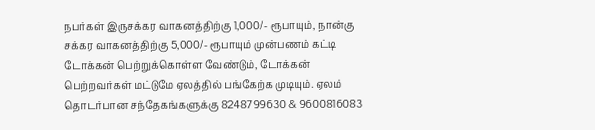நபர்கள் இருசக்கர வாகனத்திற்கு 1,000/- ரூபாயும், நான்கு சக்கர வாகனத்திற்கு 5,000/- ரூபாயும் முன்பணம் கட்டி டோக்கன் பெற்றுக்கொள்ள வேண்டும், டோக்கன் பெற்றவர்கள் மட்டுமே ஏலத்தில் பங்கேற்க முடியும். ஏலம் தொடர்பான சந்தேகங்களுக்கு 8248799630 & 9600816083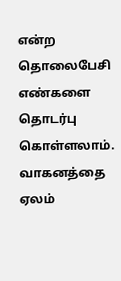என்ற தொலைபேசி எண்களை தொடர்பு கொள்ளலாம். வாகனத்தை ஏலம்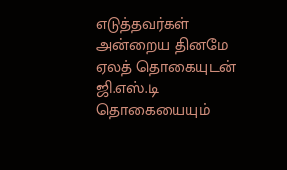எடுத்தவர்கள் அன்றைய தினமே ஏலத் தொகையுடன் ஜி.எஸ்.டி தொகையையும்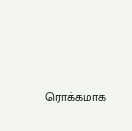ரொக்கமாக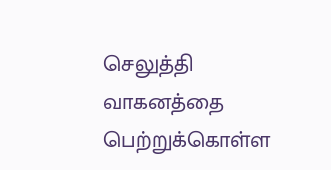செலுத்தி வாகனத்தை பெற்றுக்கொள்ள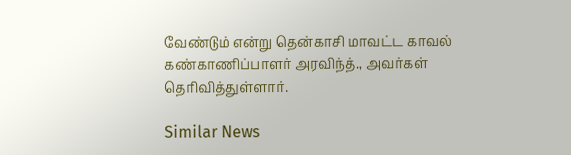வேண்டும் என்று தென்காசி மாவட்ட காவல் கண்காணிப்பாளர் அரவிந்த்., அவர்கள் தெரிவித்துள்ளார்.

Similar News